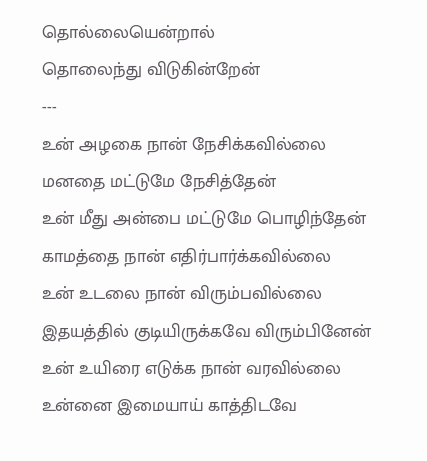தொல்லையென்றால்
தொலைந்து விடுகின்றேன்
---
உன் அழகை நான் நேசிக்கவில்லை
மனதை மட்டுமே நேசித்தேன்
உன் மீது அன்பை மட்டுமே பொழிந்தேன்
காமத்தை நான் எதிர்பார்க்கவில்லை
உன் உடலை நான் விரும்பவில்லை
இதயத்தில் குடியிருக்கவே விரும்பினேன்
உன் உயிரை எடுக்க நான் வரவில்லை
உன்னை இமையாய் காத்திடவே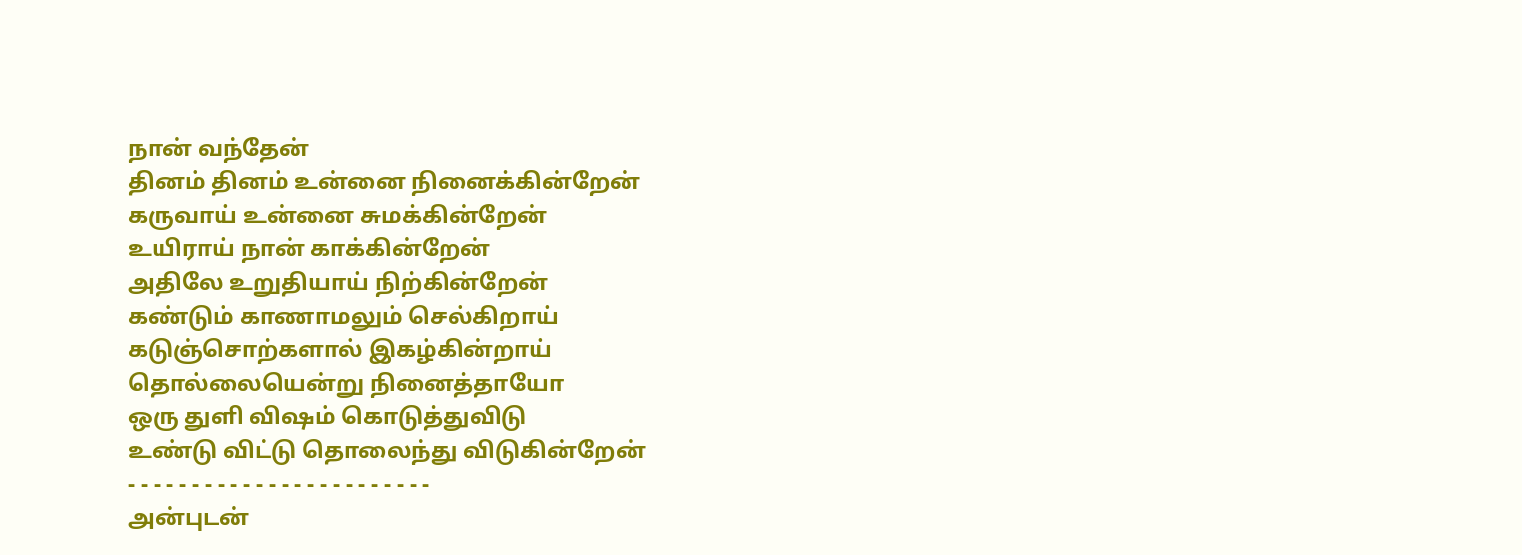நான் வந்தேன்
தினம் தினம் உன்னை நினைக்கின்றேன்
கருவாய் உன்னை சுமக்கின்றேன்
உயிராய் நான் காக்கின்றேன்
அதிலே உறுதியாய் நிற்கின்றேன்
கண்டும் காணாமலும் செல்கிறாய்
கடுஞ்சொற்களால் இகழ்கின்றாய்
தொல்லையென்று நினைத்தாயோ
ஒரு துளி விஷம் கொடுத்துவிடு
உண்டு விட்டு தொலைந்து விடுகின்றேன்
- - - - - - - - - - - - - - - - - - - - - - - -
அன்புடன்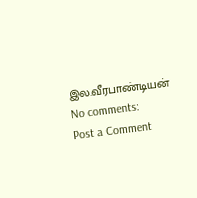இல.வீரபாண்டியன்
No comments:
Post a Comment